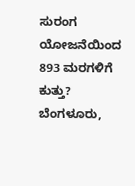ಸುರಂಗ ಯೋಜನೆಯಿಂದ 893 ಮರಗಳಿಗೆ ಕುತ್ತು?
ಬೆಂಗಳೂರು,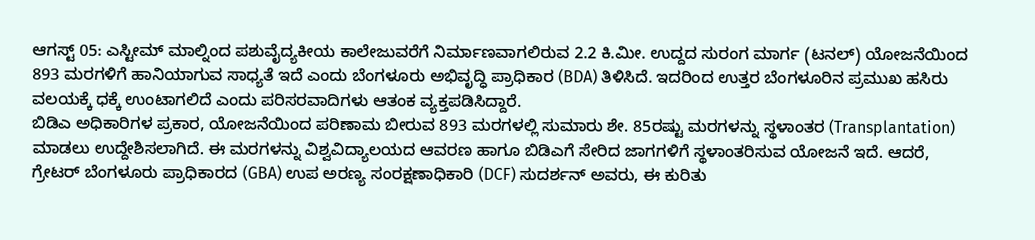ಆಗಸ್ಟ್ 05: ಎಸ್ಟೀಮ್ ಮಾಲ್ನಿಂದ ಪಶುವೈದ್ಯಕೀಯ ಕಾಲೇಜುವರೆಗೆ ನಿರ್ಮಾಣವಾಗಲಿರುವ 2.2 ಕಿ.ಮೀ. ಉದ್ದದ ಸುರಂಗ ಮಾರ್ಗ (ಟನಲ್) ಯೋಜನೆಯಿಂದ 893 ಮರಗಳಿಗೆ ಹಾನಿಯಾಗುವ ಸಾಧ್ಯತೆ ಇದೆ ಎಂದು ಬೆಂಗಳೂರು ಅಭಿವೃದ್ಧಿ ಪ್ರಾಧಿಕಾರ (BDA) ತಿಳಿಸಿದೆ. ಇದರಿಂದ ಉತ್ತರ ಬೆಂಗಳೂರಿನ ಪ್ರಮುಖ ಹಸಿರು ವಲಯಕ್ಕೆ ಧಕ್ಕೆ ಉಂಟಾಗಲಿದೆ ಎಂದು ಪರಿಸರವಾದಿಗಳು ಆತಂಕ ವ್ಯಕ್ತಪಡಿಸಿದ್ದಾರೆ.
ಬಿಡಿಎ ಅಧಿಕಾರಿಗಳ ಪ್ರಕಾರ, ಯೋಜನೆಯಿಂದ ಪರಿಣಾಮ ಬೀರುವ 893 ಮರಗಳಲ್ಲಿ ಸುಮಾರು ಶೇ. 85ರಷ್ಟು ಮರಗಳನ್ನು ಸ್ಥಳಾಂತರ (Transplantation) ಮಾಡಲು ಉದ್ದೇಶಿಸಲಾಗಿದೆ. ಈ ಮರಗಳನ್ನು ವಿಶ್ವವಿದ್ಯಾಲಯದ ಆವರಣ ಹಾಗೂ ಬಿಡಿಎಗೆ ಸೇರಿದ ಜಾಗಗಳಿಗೆ ಸ್ಥಳಾಂತರಿಸುವ ಯೋಜನೆ ಇದೆ. ಆದರೆ, ಗ್ರೇಟರ್ ಬೆಂಗಳೂರು ಪ್ರಾಧಿಕಾರದ (GBA) ಉಪ ಅರಣ್ಯ ಸಂರಕ್ಷಣಾಧಿಕಾರಿ (DCF) ಸುದರ್ಶನ್ ಅವರು, ಈ ಕುರಿತು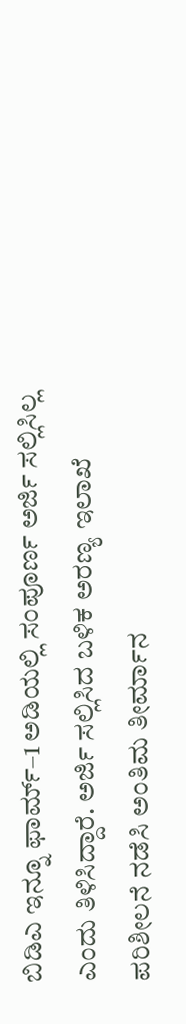ಬಿಡಿಎ ಇನ್ನೂ ಫಾರ್ಮ್–1 ಅಡಿಯಲ್ಲಿ ಸಂಪೂರ್ಣ ಅರ್ಜಿ ಸಲ್ಲಿಸಿಲ್ಲ ಎಂದು ತಿಳಿಸಿದ್ದಾರೆ. ಅರ್ಜಿ ಸಲ್ಲಿಸಿದ ಬಳಿಕ ಅರಣ್ಯ ಇಲಾಖೆ ಪರಿಶೀಲನೆ ನಡೆಸಿ ಅಂತಿಮ ತೀರ್ಮಾನ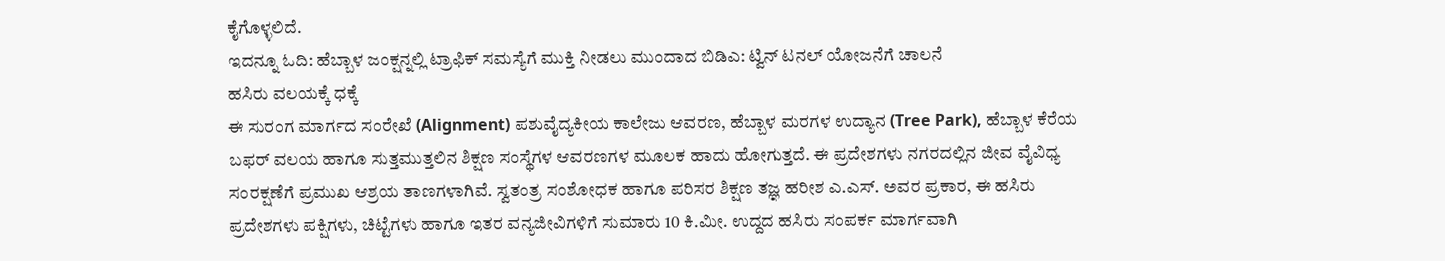ಕೈಗೊಳ್ಳಲಿದೆ.
ಇದನ್ನೂ ಓದಿ: ಹೆಬ್ಬಾಳ ಜಂಕ್ಷನ್ನಲ್ಲಿ ಟ್ರಾಫಿಕ್ ಸಮಸ್ಯೆಗೆ ಮುಕ್ತಿ ನೀಡಲು ಮುಂದಾದ ಬಿಡಿಎ: ಟ್ವಿನ್ ಟನಲ್ ಯೋಜನೆಗೆ ಚಾಲನೆ
ಹಸಿರು ವಲಯಕ್ಕೆ ಧಕ್ಕೆ
ಈ ಸುರಂಗ ಮಾರ್ಗದ ಸಂರೇಖೆ (Alignment) ಪಶುವೈದ್ಯಕೀಯ ಕಾಲೇಜು ಆವರಣ, ಹೆಬ್ಬಾಳ ಮರಗಳ ಉದ್ಯಾನ (Tree Park), ಹೆಬ್ಬಾಳ ಕೆರೆಯ ಬಫರ್ ವಲಯ ಹಾಗೂ ಸುತ್ತಮುತ್ತಲಿನ ಶಿಕ್ಷಣ ಸಂಸ್ಥೆಗಳ ಆವರಣಗಳ ಮೂಲಕ ಹಾದು ಹೋಗುತ್ತದೆ. ಈ ಪ್ರದೇಶಗಳು ನಗರದಲ್ಲಿನ ಜೀವ ವೈವಿಧ್ಯ ಸಂರಕ್ಷಣೆಗೆ ಪ್ರಮುಖ ಆಶ್ರಯ ತಾಣಗಳಾಗಿವೆ. ಸ್ವತಂತ್ರ ಸಂಶೋಧಕ ಹಾಗೂ ಪರಿಸರ ಶಿಕ್ಷಣ ತಜ್ಞ ಹರೀಶ ಎ.ಎಸ್. ಅವರ ಪ್ರಕಾರ, ಈ ಹಸಿರು ಪ್ರದೇಶಗಳು ಪಕ್ಷಿಗಳು, ಚಿಟ್ಟೆಗಳು ಹಾಗೂ ಇತರ ವನ್ಯಜೀವಿಗಳಿಗೆ ಸುಮಾರು 10 ಕಿ.ಮೀ. ಉದ್ದದ ಹಸಿರು ಸಂಪರ್ಕ ಮಾರ್ಗವಾಗಿ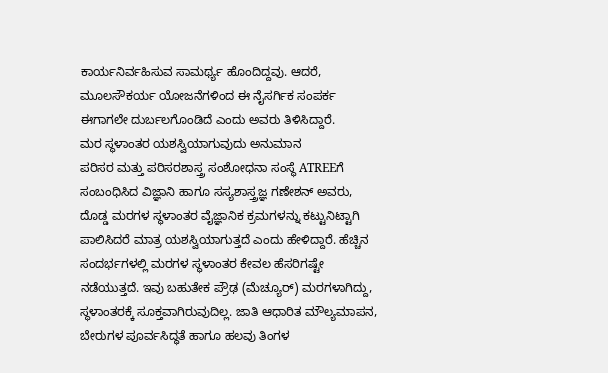ಕಾರ್ಯನಿರ್ವಹಿಸುವ ಸಾಮರ್ಥ್ಯ ಹೊಂದಿದ್ದವು. ಆದರೆ, ಮೂಲಸೌಕರ್ಯ ಯೋಜನೆಗಳಿಂದ ಈ ನೈಸರ್ಗಿಕ ಸಂಪರ್ಕ ಈಗಾಗಲೇ ದುರ್ಬಲಗೊಂಡಿದೆ ಎಂದು ಅವರು ತಿಳಿಸಿದ್ದಾರೆ.
ಮರ ಸ್ಥಳಾಂತರ ಯಶಸ್ವಿಯಾಗುವುದು ಅನುಮಾನ
ಪರಿಸರ ಮತ್ತು ಪರಿಸರಶಾಸ್ತ್ರ ಸಂಶೋಧನಾ ಸಂಸ್ಥೆ ATREEಗೆ ಸಂಬಂಧಿಸಿದ ವಿಜ್ಞಾನಿ ಹಾಗೂ ಸಸ್ಯಶಾಸ್ತ್ರಜ್ಞ ಗಣೇಶನ್ ಅವರು, ದೊಡ್ಡ ಮರಗಳ ಸ್ಥಳಾಂತರ ವೈಜ್ಞಾನಿಕ ಕ್ರಮಗಳನ್ನು ಕಟ್ಟುನಿಟ್ಟಾಗಿ ಪಾಲಿಸಿದರೆ ಮಾತ್ರ ಯಶಸ್ವಿಯಾಗುತ್ತದೆ ಎಂದು ಹೇಳಿದ್ದಾರೆ. ಹೆಚ್ಚಿನ ಸಂದರ್ಭಗಳಲ್ಲಿ ಮರಗಳ ಸ್ಥಳಾಂತರ ಕೇವಲ ಹೆಸರಿಗಷ್ಟೇ ನಡೆಯುತ್ತದೆ. ಇವು ಬಹುತೇಕ ಪ್ರೌಢ (ಮೆಚ್ಯೂರ್) ಮರಗಳಾಗಿದ್ದು, ಸ್ಥಳಾಂತರಕ್ಕೆ ಸೂಕ್ತವಾಗಿರುವುದಿಲ್ಲ. ಜಾತಿ ಆಧಾರಿತ ಮೌಲ್ಯಮಾಪನ, ಬೇರುಗಳ ಪೂರ್ವಸಿದ್ಧತೆ ಹಾಗೂ ಹಲವು ತಿಂಗಳ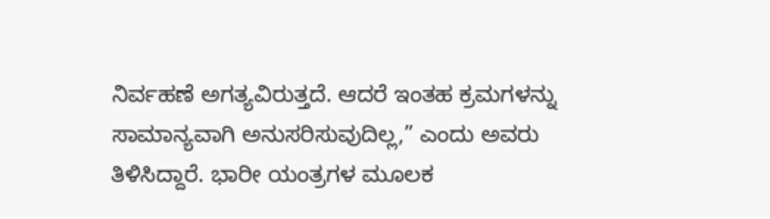ನಿರ್ವಹಣೆ ಅಗತ್ಯವಿರುತ್ತದೆ. ಆದರೆ ಇಂತಹ ಕ್ರಮಗಳನ್ನು ಸಾಮಾನ್ಯವಾಗಿ ಅನುಸರಿಸುವುದಿಲ್ಲ,” ಎಂದು ಅವರು ತಿಳಿಸಿದ್ದಾರೆ. ಭಾರೀ ಯಂತ್ರಗಳ ಮೂಲಕ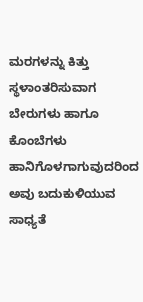ಮರಗಳನ್ನು ಕಿತ್ತು ಸ್ಥಳಾಂತರಿಸುವಾಗ ಬೇರುಗಳು ಹಾಗೂ ಕೊಂಬೆಗಳು ಹಾನಿಗೊಳಗಾಗುವುದರಿಂದ ಅವು ಬದುಕುಳಿಯುವ ಸಾಧ್ಯತೆ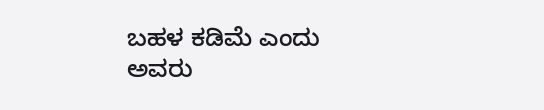ಬಹಳ ಕಡಿಮೆ ಎಂದು ಅವರು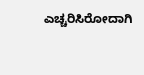ಎಚ್ಚರಿಸಿರೋದಾಗಿ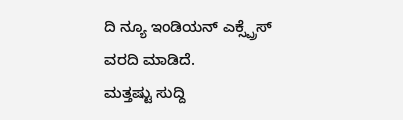ದಿ ನ್ಯೂ ಇಂಡಿಯನ್ ಎಕ್ಸ್ಪ್ರೆಸ್ ವರದಿ ಮಾಡಿದೆ.
ಮತ್ತಷ್ಟು ಸುದ್ದಿ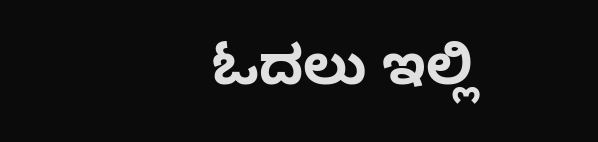ಓದಲು ಇಲ್ಲಿ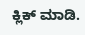ಕ್ಲಿಕ್ ಮಾಡಿ.